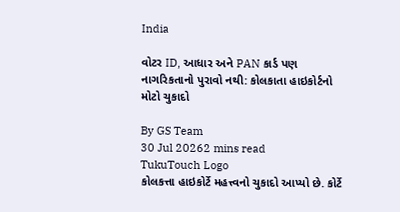India

વોટર ID, આધાર અને PAN કાર્ડ પણ નાગરિકતાનો પુરાવો નથી: કોલકાતા હાઇકોર્ટનો મોટો ચુકાદો

By GS Team
30 Jul 20262 mins read
TukuTouch Logo
કોલકત્તા હાઇકોર્ટે મહત્ત્વનો ચુકાદો આપ્યો છે. કોર્ટે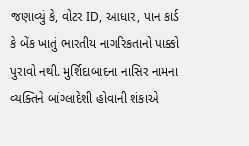જણાવ્યું કે, વોટર ID, આધાર, પાન કાર્ડ કે બેંક ખાતું ભારતીય નાગરિકતાનો પાક્કો પુરાવો નથી. મુર્શિદાબાદના નાસિર નામના વ્યક્તિને બાંગ્લાદેશી હોવાની શંકાએ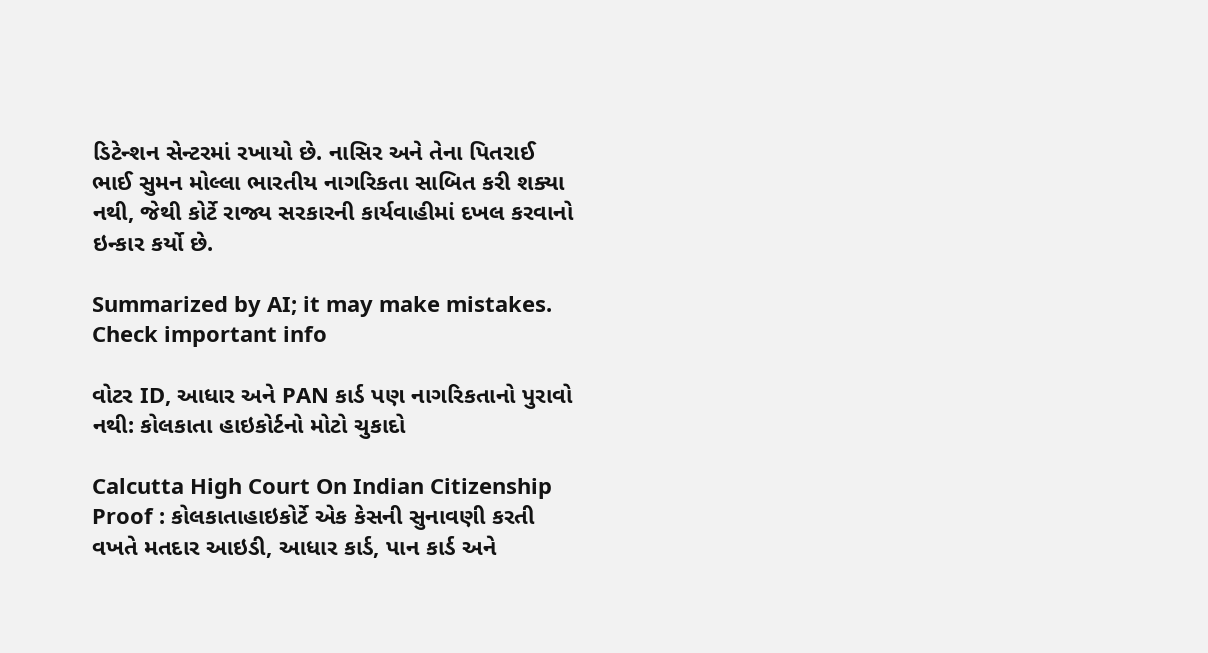ડિટેન્શન સેન્ટરમાં રખાયો છે. નાસિર અને તેના પિતરાઈ ભાઈ સુમન મોલ્લા ભારતીય નાગરિકતા સાબિત કરી શક્યા નથી, જેથી કોર્ટે રાજ્ય સરકારની કાર્યવાહીમાં દખલ કરવાનો ઇન્કાર કર્યો છે.

Summarized by AI; it may make mistakes. Check important info

વોટર ID, આધાર અને PAN કાર્ડ પણ નાગરિકતાનો પુરાવો નથી: કોલકાતા હાઇકોર્ટનો મોટો ચુકાદો

Calcutta High Court On Indian Citizenship Proof : કોલકાતાહાઇકોર્ટે એક કેસની સુનાવણી કરતી વખતે મતદાર આઇડી, આધાર કાર્ડ, પાન કાર્ડ અને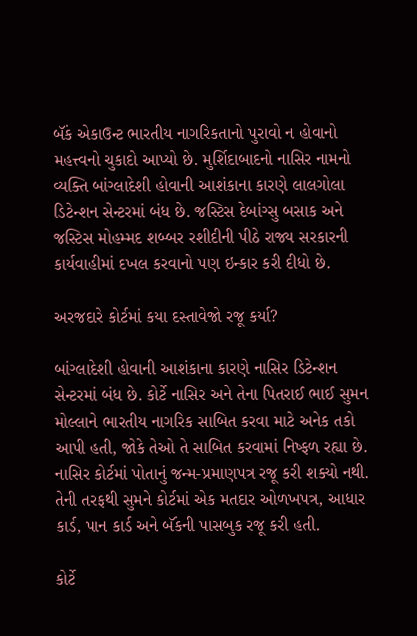બૅંક એકાઉન્ટ ભારતીય નાગરિકતાનો પુરાવો ન હોવાનો મહત્ત્વનો ચુકાદો આપ્યો છે. મુર્શિદાબાદનો નાસિર નામનો વ્યક્તિ બાંગ્લાદેશી હોવાની આશંકાના કારણે લાલગોલા ડિટેન્શન સેન્ટરમાં બંધ છે. જસ્ટિસ દેબાંગ્સુ બસાક અને જસ્ટિસ મોહમ્મદ શબ્બર રશીદીની પીઠે રાજ્ય સરકારની કાર્યવાહીમાં દખલ કરવાનો પણ ઇન્કાર કરી દીધો છે.

અરજદારે કોર્ટમાં કયા દસ્તાવેજો રજૂ કર્યા?

બાંગ્લાદેશી હોવાની આશંકાના કારણે નાસિર ડિટેન્શન સેન્ટરમાં બંધ છે. કોર્ટે નાસિર અને તેના પિતરાઈ ભાઈ સુમન મોલ્લાને ભારતીય નાગરિક સાબિત કરવા માટે અનેક તકો આપી હતી, જોકે તેઓ તે સાબિત કરવામાં નિષ્ફળ રહ્યા છે. નાસિર કોર્ટમાં પોતાનું જન્મ-પ્રમાણપત્ર રજૂ કરી શક્યો નથી. તેની તરફથી સુમને કોર્ટમાં એક મતદાર ઓળખપત્ર, આધાર કાર્ડ, પાન કાર્ડ અને બૅંકની પાસબુક રજૂ કરી હતી.

કોર્ટે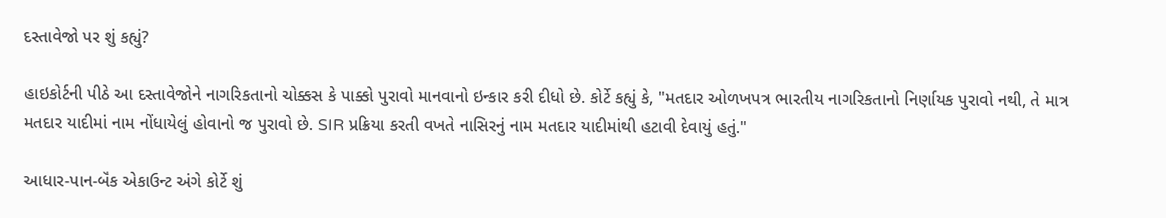દસ્તાવેજો પર શું કહ્યું?

હાઇકોર્ટની પીઠે આ દસ્તાવેજોને નાગરિકતાનો ચોક્કસ કે પાક્કો પુરાવો માનવાનો ઇન્કાર કરી દીધો છે. કોર્ટે કહ્યું કે, "મતદાર ઓળખપત્ર ભારતીય નાગરિકતાનો નિર્ણાયક પુરાવો નથી, તે માત્ર મતદાર યાદીમાં નામ નોંધાયેલું હોવાનો જ પુરાવો છે. SIR પ્રક્રિયા કરતી વખતે નાસિરનું નામ મતદાર યાદીમાંથી હટાવી દેવાયું હતું."

આધાર-પાન-બૅંક એકાઉન્ટ અંગે કોર્ટે શું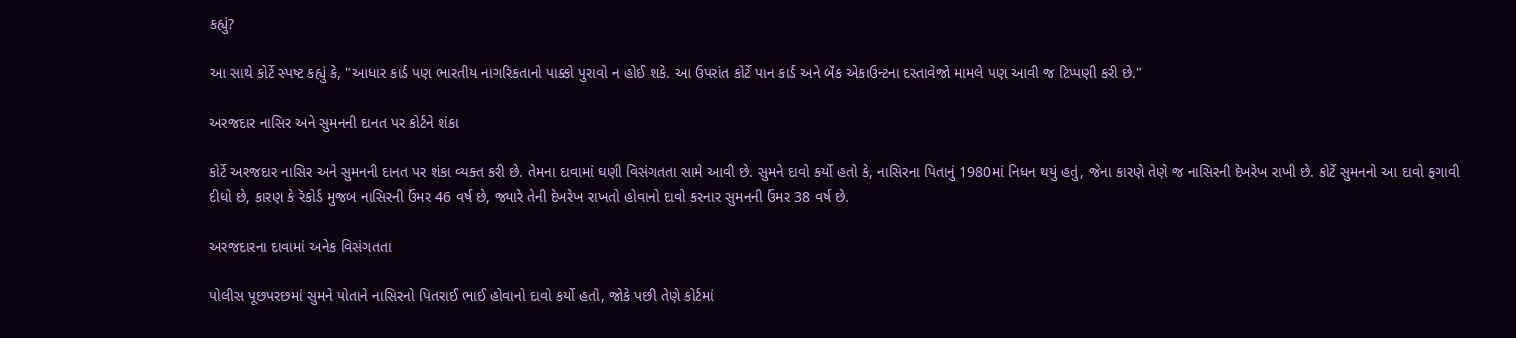કહ્યું?

આ સાથે કોર્ટે સ્પષ્ટ કહ્યું કે, "આધાર કાર્ડ પણ ભારતીય નાગરિકતાનો પાક્કો પુરાવો ન હોઈ શકે. આ ઉપરાંત કોર્ટે પાન કાર્ડ અને બૅંક એકાઉન્ટના દસ્તાવેજો મામલે પણ આવી જ ટિપ્પણી કરી છે."

અરજદાર નાસિર અને સુમનની દાનત પર કોર્ટને શંકા

કોર્ટે અરજદાર નાસિર અને સુમનની દાનત પર શંકા વ્યક્ત કરી છે. તેમના દાવામાં ઘણી વિસંગતતા સામે આવી છે. સુમને દાવો કર્યો હતો કે, નાસિરના પિતાનું 1980માં નિધન થયું હતું, જેના કારણે તેણે જ નાસિરની દેખરેખ રાખી છે. કોર્ટે સુમનનો આ દાવો ફગાવી દીધો છે, કારણ કે રૅકોર્ડ મુજબ નાસિરની ઉંમર 46 વર્ષ છે, જ્યારે તેની દેખરેખ રાખતો હોવાનો દાવો કરનાર સુમનની ઉંમર 38 વર્ષ છે.

અરજદારના દાવામાં અનેક વિસંગતતા

પોલીસ પૂછપરછમાં સુમને પોતાને નાસિરનો પિતરાઈ ભાઈ હોવાનો દાવો કર્યો હતો, જોકે પછી તેણે કોર્ટમાં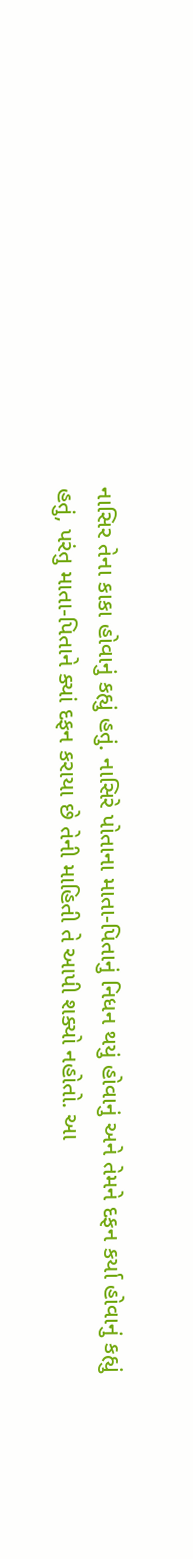નાસિર તેના કાકા હોવાનું કહ્યું હતું. નાસિરે પોતાના માતા-પિતાનું નિધન થયું હોવાનું અને તેમને દફન કર્યા હોવાનું કહ્યું હતું, પરંતુ માતા-પિતાને ક્યાં દફન કરાયા છે તેની માહિતી તે આપી શક્યો નહોતો. આ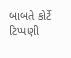બાબતે કોર્ટે ટિપ્પણી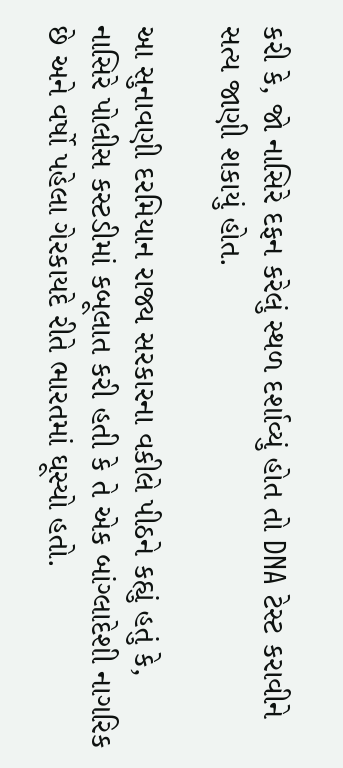કરી કે, જો નાસિરે દફન કરેલું સ્થળ દર્શાવ્યું હોત તો DNA ટેસ્ટ કરાવીને સત્ય જાણી શકાયું હોત.

આ સુનાવણી દરમિયાન રાજ્ય સરકારના વકીલે પીઠને કહ્યું હતું કે, નાસિરે પોલીસ કસ્ટડીમાં કબૂલાત કરી હતી કે તે એક બાંગ્લાદેશી નાગરિક છે અને વર્ષો પહેલા ગેરકાયદે રીતે ભારતમાં ઘૂસ્યો હતો.